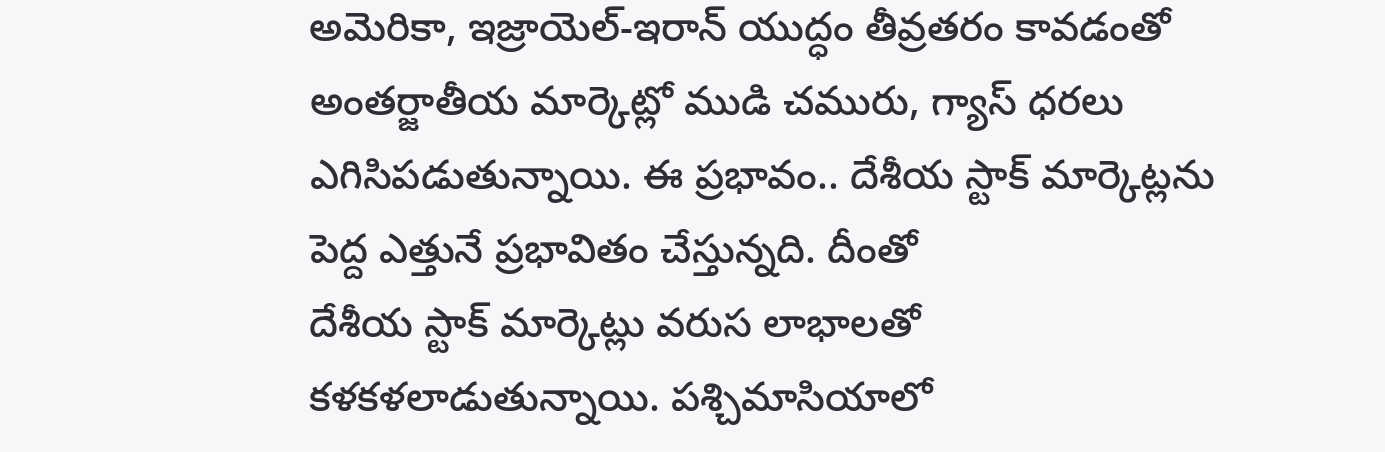అమెరికా, ఇజ్రాయెల్-ఇరాన్ యుద్ధం తీవ్రతరం కావడంతో అంతర్జాతీయ మార్కెట్లో ముడి చమురు, గ్యాస్ ధరలు ఎగిసిపడుతున్నాయి. ఈ ప్రభావం.. దేశీయ స్టాక్ మార్కెట్లను పెద్ద ఎత్తునే ప్రభావితం చేస్తున్నది. దీంతో
దేశీయ స్టాక్ మార్కెట్లు వరుస లాభాలతో కళకళలాడుతున్నాయి. పశ్చిమాసియాలో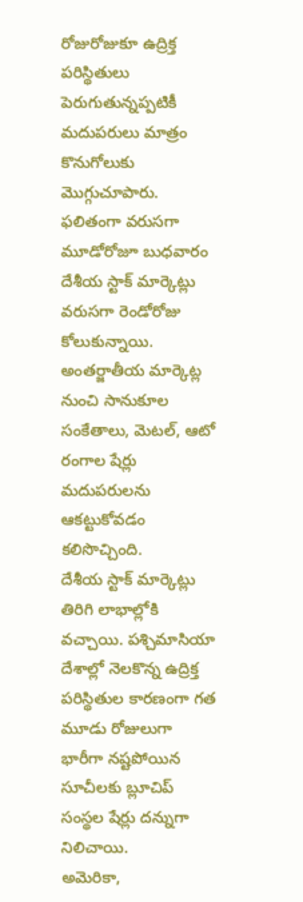రోజురోజుకూ ఉద్రిక్త పరిస్థితులు పెరుగుతున్నప్పటికీ మదుపరులు మాత్రం కొనుగోలుకు మొగ్గుచూపారు. ఫలితంగా వరుసగా మూడోరోజూ బుధవారం
దేశీయ స్టాక్ మార్కెట్లు వరుసగా రెండోరోజు కోలుకున్నాయి. అంతర్జాతీయ మార్కెట్ల నుంచి సానుకూల సంకేతాలు, మెటల్, ఆటో రంగాల షేర్లు మదుపరులను ఆకట్టుకోవడం కలిసొచ్చింది.
దేశీయ స్టాక్ మార్కెట్లు తిరిగి లాభాల్లోకి వచ్చాయి. పశ్చిమాసియా దేశాల్లో నెలకొన్న ఉద్రిక్త పరిస్థితుల కారణంగా గత మూడు రోజులుగా భారీగా నష్టపోయిన సూచీలకు బ్లూచిప్ సంస్థల షేర్లు దన్నుగా నిలిచాయి.
అమెరికా,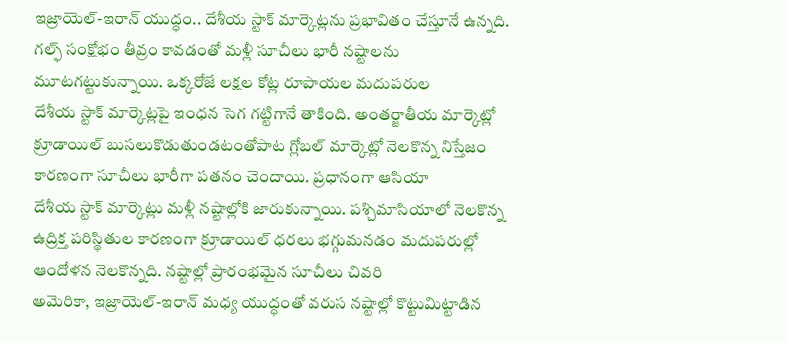ఇజ్రాయెల్-ఇరాన్ యుద్ధం.. దేశీయ స్టాక్ మార్కెట్లను ప్రభావితం చేస్తూనే ఉన్నది. గల్ఫ్ సంక్షోభం తీవ్రం కావడంతో మళ్లీ సూచీలు భారీ నష్టాలను మూటగట్టుకున్నాయి. ఒక్కరోజే లక్షల కోట్ల రూపాయల మదుపరుల
దేశీయ స్టాక్ మార్కెట్లపై ఇంధన సెగ గట్టిగానే తాకింది. అంతర్జాతీయ మార్కెట్లో క్రూడాయిల్ బుసలుకొడుతుండటంతోపాట గ్లోబల్ మార్కెట్లో నెలకొన్న నిస్తేజం కారణంగా సూచీలు భారీగా పతనం చెందాయి. ప్రధానంగా ఆసియా
దేశీయ స్టాక్ మార్కెట్లు మళ్లీ నష్టాల్లోకి జారుకున్నాయి. పశ్చిమాసియాలో నెలకొన్న ఉద్రిక్త పరిస్థితుల కారణంగా క్రూడాయిల్ ధరలు భగ్గుమనడం మదుపరుల్లో ఆందోళన నెలకొన్నది. నష్టాల్లో ప్రారంభమైన సూచీలు చివరి
అమెరికా, ఇజ్రాయెల్-ఇరాన్ మధ్య యుద్ధంతో వరుస నష్టాల్లో కొట్టుమిట్టాడిన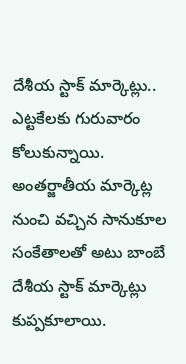దేశీయ స్టాక్ మార్కెట్లు.. ఎట్టకేలకు గురువారం కోలుకున్నాయి. అంతర్జాతీయ మార్కెట్ల నుంచి వచ్చిన సానుకూల సంకేతాలతో అటు బాంబే
దేశీయ స్టాక్ మార్కెట్లు కుప్పకూలాయి.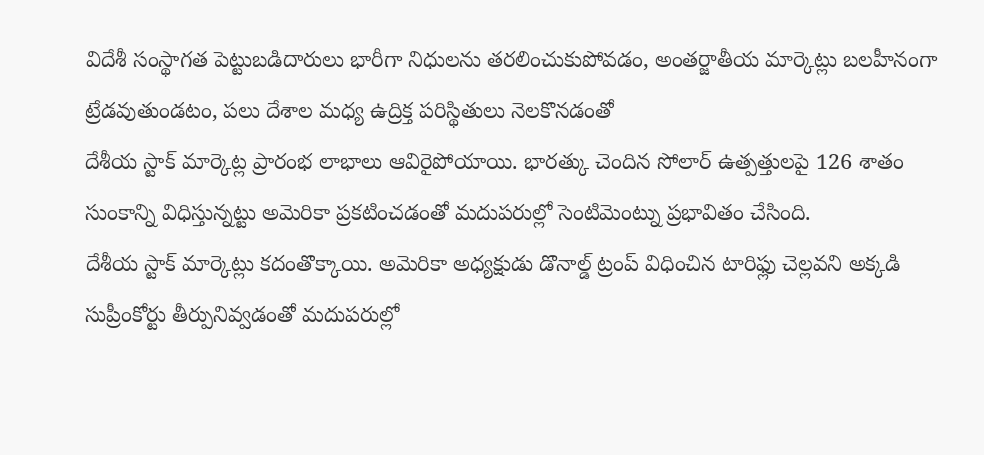విదేశీ సంస్థాగత పెట్టుబడిదారులు భారీగా నిధులను తరలించుకుపోవడం, అంతర్జాతీయ మార్కెట్లు బలహీనంగా ట్రేడవుతుండటం, పలు దేశాల మధ్య ఉద్రిక్త పరిస్థితులు నెలకొనడంతో
దేశీయ స్టాక్ మార్కెట్ల ప్రారంభ లాభాలు ఆవిరైపోయాయి. భారత్కు చెందిన సోలార్ ఉత్పత్తులపై 126 శాతం సుంకాన్ని విధిస్తున్నట్టు అమెరికా ప్రకటించడంతో మదుపరుల్లో సెంటిమెంట్ను ప్రభావితం చేసింది.
దేశీయ స్టాక్ మార్కెట్లు కదంతొక్కాయి. అమెరికా అధ్యక్షుడు డొనాల్డ్ ట్రంప్ విధించిన టారిఫ్లు చెల్లవని అక్కడి సుప్రీంకోర్టు తీర్పునివ్వడంతో మదుపరుల్లో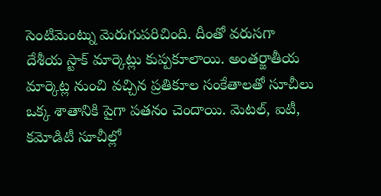సెంటిమెంట్ను మెరుగుపరిచింది. దీంతో వరుసగా
దేశీయ స్టాక్ మార్కెట్లు కుప్పకూలాయి. అంతర్జాతీయ మార్కెట్ల నుంచి వచ్చిన ప్రతికూల సంకేతాలతో సూచీలు ఒక్క శాతానికి పైగా పతనం చెందాయి. మెటల్, ఐటీ, కమోడిటీ సూచీల్లో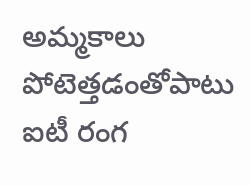అమ్మకాలు పోటెత్తడంతోపాటు ఐటీ రంగ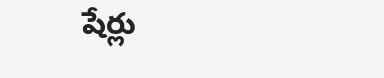షేర్లు